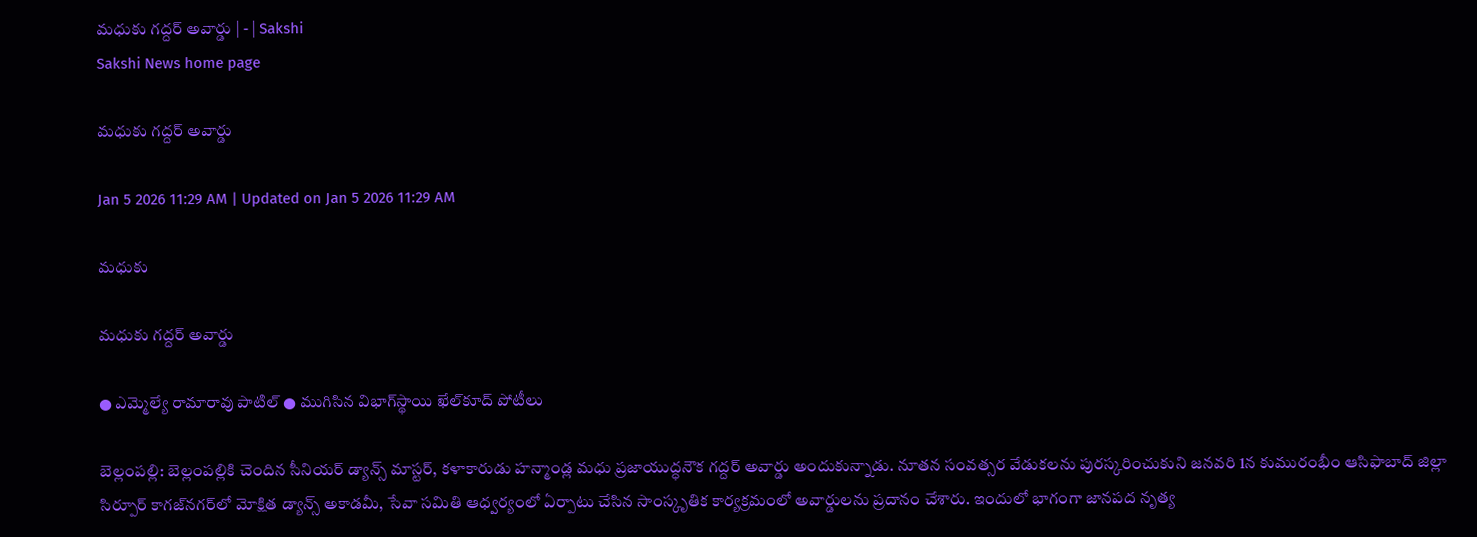మధుకు గద్దర్‌ అవార్డు | - | Sakshi
Sakshi News home page

మధుకు గద్దర్‌ అవార్డు

Jan 5 2026 11:29 AM | Updated on Jan 5 2026 11:29 AM

మధుకు

మధుకు గద్దర్‌ అవార్డు

● ఎమ్మెల్యే రామారావు పాటిల్‌ ● ముగిసిన విభాగ్‌స్థాయి ఖేల్‌కూద్‌ పోటీలు

బెల్లంపల్లి: బెల్లంపల్లికి చెందిన సీనియర్‌ డ్యాన్స్‌ మాస్టర్‌, కళాకారుడు హన్మాండ్ల మధు ప్రజాయుద్ధనౌక గద్దర్‌ అవార్డు అందుకున్నాడు. నూతన సంవత్సర వేడుకలను పురస్కరించుకుని జనవరి 1న కుమురంభీం ఆసిఫాబాద్‌ జిల్లా సిర్పూర్‌ కాగజ్‌నగర్‌లో మోక్షిత డ్యాన్స్‌ అకాడమీ, సేవా సమితి ఆధ్వర్యంలో ఏర్పాటు చేసిన సాంస్కృతిక కార్యక్రమంలో అవార్డులను ప్రదానం చేశారు. ఇందులో భాగంగా జానపద నృత్య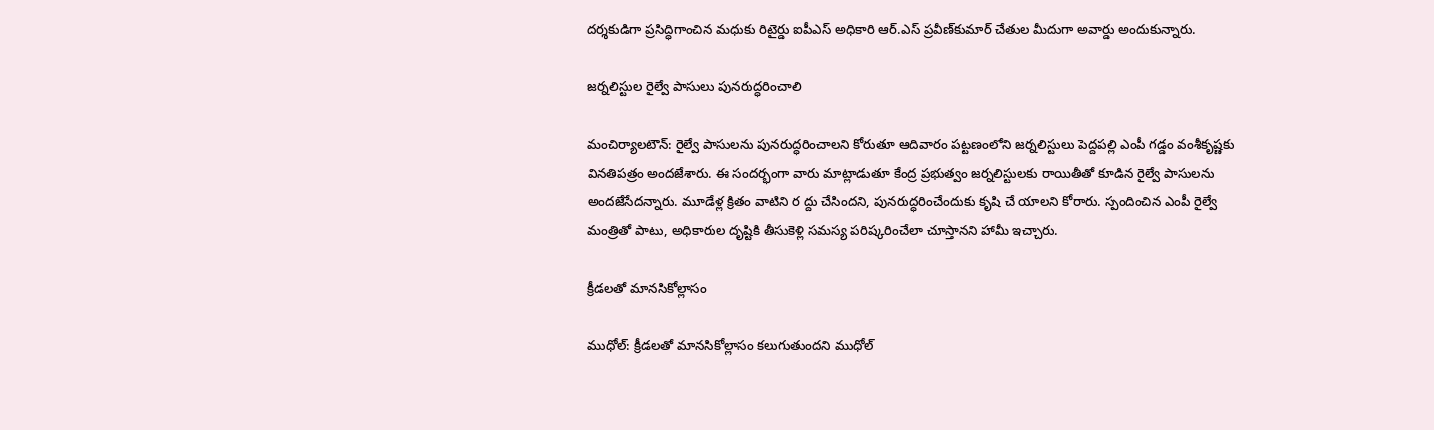దర్శకుడిగా ప్రసిద్ధిగాంచిన మధుకు రిటైర్డు ఐపీఎస్‌ అధికారి ఆర్‌.ఎస్‌ ప్రవీణ్‌కుమార్‌ చేతుల మీదుగా అవార్డు అందుకున్నారు.

జర్నలిస్టుల రైల్వే పాసులు పునరుద్ధరించాలి

మంచిర్యాలటౌన్‌: రైల్వే పాసులను పునరుద్ధరించాలని కోరుతూ ఆదివారం పట్టణంలోని జర్నలిస్టులు పెద్దపల్లి ఎంపీ గడ్డం వంశీకృష్ణకు వినతిపత్రం అందజేశారు. ఈ సందర్భంగా వారు మాట్లాడుతూ కేంద్ర ప్రభుత్వం జర్నలిస్టులకు రాయితీతో కూడిన రైల్వే పాసులను అందజేసేదన్నారు. మూడేళ్ల క్రితం వాటిని ర ద్దు చేసిందని, పునరుద్ధరించేందుకు కృషి చే యాలని కోరారు. స్పందించిన ఎంపీ రైల్వే మంత్రితో పాటు, అధికారుల దృష్టికి తీసుకెళ్లి సమస్య పరిష్కరించేలా చూస్తానని హామీ ఇచ్చారు.

క్రీడలతో మానసికోల్లాసం

ముధోల్‌: క్రీడలతో మానసికోల్లాసం కలుగుతుందని ముధోల్‌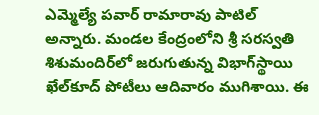ఎమ్మెల్యే పవార్‌ రామారావు పాటిల్‌ అన్నారు. మండల కేంద్రంలోని శ్రీ సరస్వతి శిశుమందిర్‌లో జరుగుతున్న విభాగ్‌స్థాయి ఖేల్‌కూద్‌ పోటీలు ఆదివారం ముగిశాయి. ఈ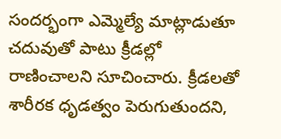సందర్భంగా ఎమ్మెల్యే మాట్లాడుతూ చదువుతో పాటు క్రీడల్లో రాణించాలని సూచించారు. క్రీడలతో శారీరక ధృడత్వం పెరుగుతుందని,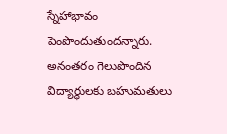స్నేహాభావం పెంపొందుతుందన్నారు. అనంతరం గెలుపొందిన విద్యార్థులకు బహుమతులు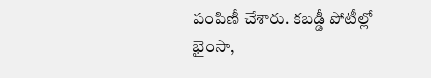పంపిణీ చేశారు. కబడ్డీ పోటీల్లో భైంసా,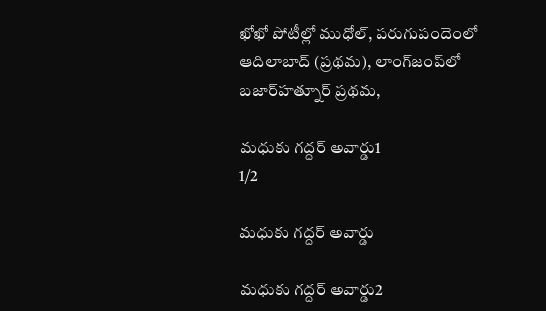ఖోఖో పోటీల్లో ముధోల్‌, పరుగుపందెంలో ఆదిలాబాద్‌ (ప్రథమ), లాంగ్‌జంప్‌లో బజార్‌హత్నూర్‌ ప్రథమ,

మధుకు గద్దర్‌ అవార్డు1
1/2

మధుకు గద్దర్‌ అవార్డు

మధుకు గద్దర్‌ అవార్డు2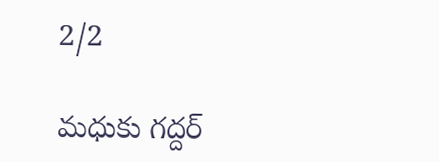2/2

మధుకు గద్దర్‌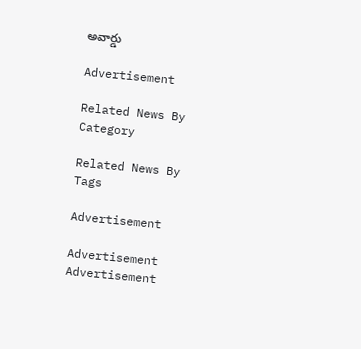అవార్డు

Advertisement

Related News By Category

Related News By Tags

Advertisement

Advertisement
Advertisement